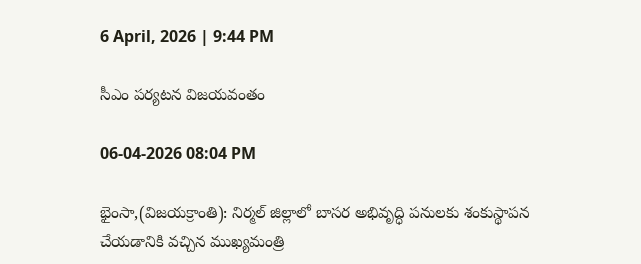6 April, 2026 | 9:44 PM

సీఎం పర్యటన విజయవంతం

06-04-2026 08:04 PM

భైంసా,(విజయక్రాంతి): నిర్మల్ జిల్లాలో బాసర అభివృద్ధి పనులకు శంకుస్థాపన చేయడానికి వచ్చిన ముఖ్యమంత్రి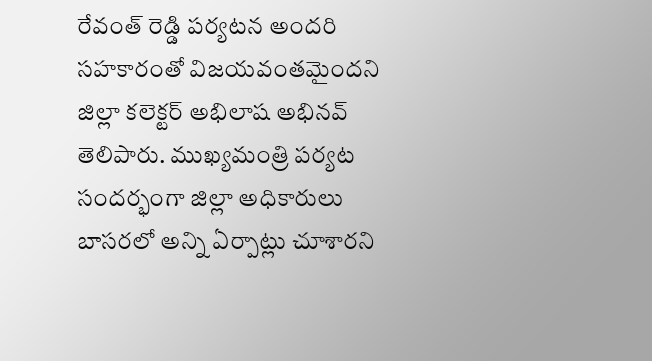రేవంత్ రెడ్డి పర్యటన అందరి సహకారంతో విజయవంతమైందని జిల్లా కలెక్టర్ అభిలాష అభినవ్ తెలిపారు. ముఖ్యమంత్రి పర్యట సందర్భంగా జిల్లా అధికారులు బాసరలో అన్ని ఏర్పాట్లు చూశారని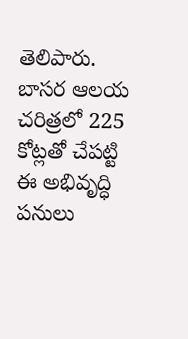తెలిపారు. బాసర ఆలయ చరిత్రలో 225 కోట్లతో చేపట్టి ఈ అభివృద్ధి పనులు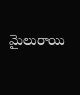మైలురాయి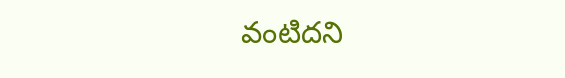వంటిదని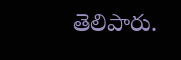తెలిపారు.